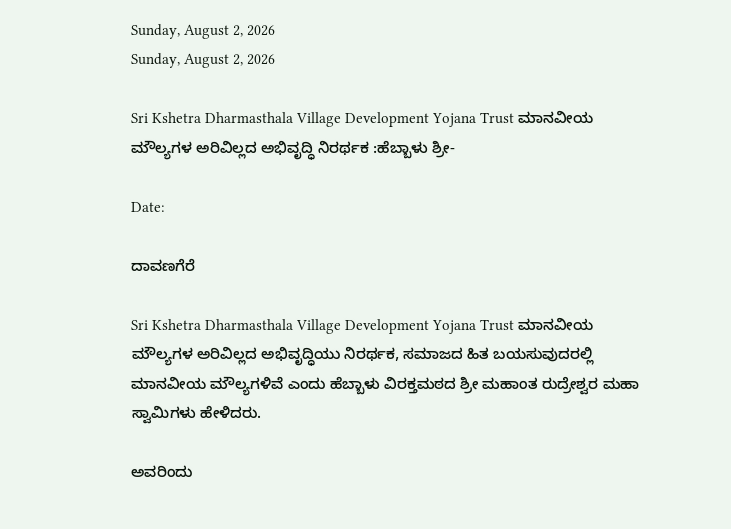Sunday, August 2, 2026
Sunday, August 2, 2026

Sri Kshetra Dharmasthala Village Development Yojana Trust ಮಾನವೀಯ ಮೌಲ್ಯಗಳ ಅರಿವಿಲ್ಲದ ಅಭಿವೃದ್ಧಿ ನಿರರ್ಥಕ :ಹೆಬ್ಬಾಳು ಶ್ರೀ-

Date:

ದಾವಣಗೆರೆ

Sri Kshetra Dharmasthala Village Development Yojana Trust ಮಾನವೀಯ ಮೌಲ್ಯಗಳ ಅರಿವಿಲ್ಲದ ಅಭಿವೃದ್ಧಿಯು ನಿರರ್ಥಕ, ಸಮಾಜದ ಹಿತ ಬಯಸುವುದರಲ್ಲಿ ಮಾನವೀಯ ಮೌಲ್ಯಗಳಿವೆ ಎಂದು ಹೆಬ್ಬಾಳು ವಿರಕ್ತಮಠದ ಶ್ರೀ ಮಹಾಂತ ರುದ್ರೇಶ್ವರ ಮಹಾ ಸ್ವಾಮಿಗಳು ಹೇಳಿದರು.

ಅವರಿಂದು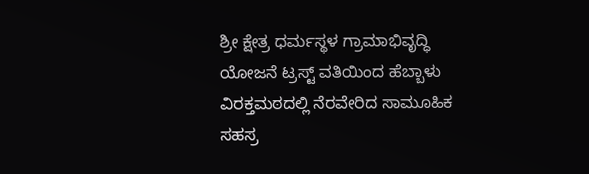ಶ್ರೀ ಕ್ಷೇತ್ರ ಧರ್ಮಸ್ಥಳ ಗ್ರಾಮಾಭಿವೃದ್ಧಿ ಯೋಜನೆ ಟ್ರಸ್ಟ್ ವತಿಯಿಂದ ಹೆಬ್ಬಾಳು ವಿರಕ್ತಮಠದಲ್ಲಿ ನೆರವೇರಿದ ಸಾಮೂಹಿಕ ಸಹಸ್ರ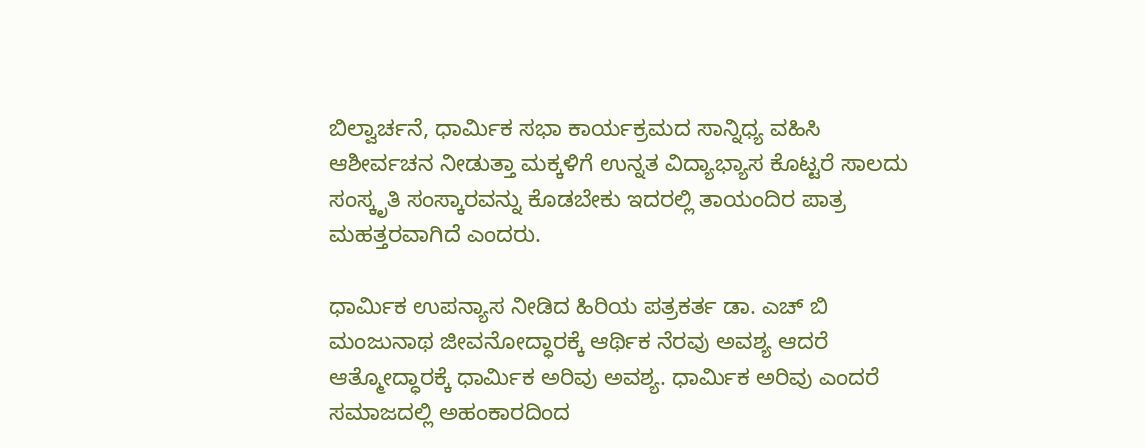ಬಿಲ್ವಾರ್ಚನೆ, ಧಾರ್ಮಿಕ ಸಭಾ ಕಾರ್ಯಕ್ರಮದ ಸಾನ್ನಿಧ್ಯ ವಹಿಸಿ ಆಶೀರ್ವಚನ ನೀಡುತ್ತಾ ಮಕ್ಕಳಿಗೆ ಉನ್ನತ ವಿದ್ಯಾಭ್ಯಾಸ ಕೊಟ್ಟರೆ ಸಾಲದು ಸಂಸ್ಕೃತಿ ಸಂಸ್ಕಾರವನ್ನು ಕೊಡಬೇಕು ಇದರಲ್ಲಿ ತಾಯಂದಿರ ಪಾತ್ರ ಮಹತ್ತರವಾಗಿದೆ ಎಂದರು.

ಧಾರ್ಮಿಕ ಉಪನ್ಯಾಸ ನೀಡಿದ ಹಿರಿಯ ಪತ್ರಕರ್ತ ಡಾ. ಎಚ್ ಬಿ ಮಂಜುನಾಥ ಜೀವನೋದ್ಧಾರಕ್ಕೆ ಆರ್ಥಿಕ ನೆರವು ಅವಶ್ಯ ಆದರೆ ಆತ್ಮೋದ್ಧಾರಕ್ಕೆ ಧಾರ್ಮಿಕ ಅರಿವು ಅವಶ್ಯ. ಧಾರ್ಮಿಕ ಅರಿವು ಎಂದರೆ ಸಮಾಜದಲ್ಲಿ ಅಹಂಕಾರದಿಂದ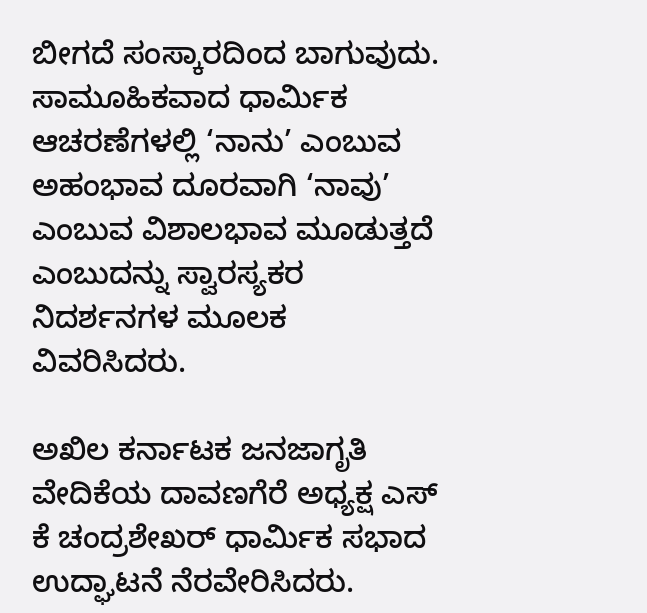ಬೀಗದೆ ಸಂಸ್ಕಾರದಿಂದ ಬಾಗುವುದು. ಸಾಮೂಹಿಕವಾದ ಧಾರ್ಮಿಕ ಆಚರಣೆಗಳಲ್ಲಿ ‘ನಾನು’ ಎಂಬುವ ಅಹಂಭಾವ ದೂರವಾಗಿ ‘ನಾವು’ ಎಂಬುವ ವಿಶಾಲಭಾವ ಮೂಡುತ್ತದೆ ಎಂಬುದನ್ನು ಸ್ವಾರಸ್ಯಕರ ನಿದರ್ಶನಗಳ ಮೂಲಕ ವಿವರಿಸಿದರು.

ಅಖಿಲ ಕರ್ನಾಟಕ ಜನಜಾಗೃತಿ ವೇದಿಕೆಯ ದಾವಣಗೆರೆ ಅಧ್ಯಕ್ಷ ಎಸ್ ಕೆ ಚಂದ್ರಶೇಖರ್ ಧಾರ್ಮಿಕ ಸಭಾದ ಉದ್ಘಾಟನೆ ನೆರವೇರಿಸಿದರು.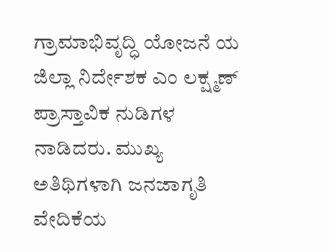ಗ್ರಾಮಾಭಿವೃದ್ಧಿ ಯೋಜನೆ ಯ ಜಿಲ್ಲಾ ನಿರ್ದೇಶಕ ಎಂ ಲಕ್ಷ್ಮಣ್ ಪ್ರಾಸ್ತಾವಿಕ ನುಡಿಗಳ ನಾಡಿದರು. ಮುಖ್ಯ ಅತಿಥಿಗಳಾಗಿ ಜನಜಾಗೃತಿ ವೇದಿಕೆಯ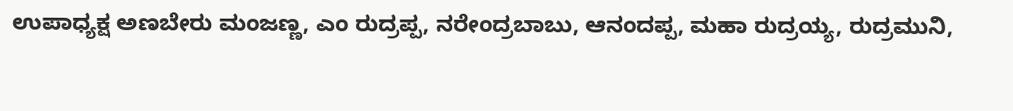ಉಪಾಧ್ಯಕ್ಷ ಅಣಬೇರು ಮಂಜಣ್ಣ, ಎಂ ರುದ್ರಪ್ಪ, ನರೇಂದ್ರಬಾಬು, ಆನಂದಪ್ಪ, ಮಹಾ ರುದ್ರಯ್ಯ, ರುದ್ರಮುನಿ,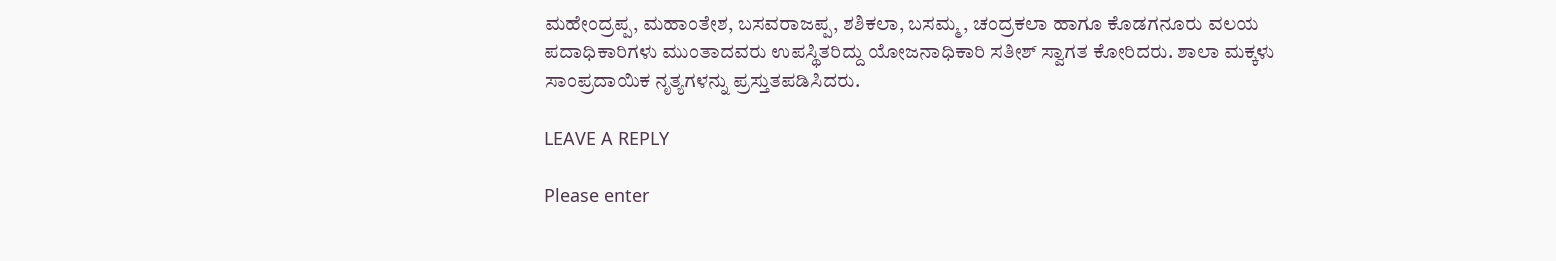ಮಹೇಂದ್ರಪ್ಪ, ಮಹಾಂತೇಶ, ಬಸವರಾಜಪ್ಪ, ಶಶಿಕಲಾ, ಬಸಮ್ಮ, ಚಂದ್ರಕಲಾ ಹಾಗೂ ಕೊಡಗನೂರು ವಲಯ ಪದಾಧಿಕಾರಿಗಳು ಮುಂತಾದವರು ಉಪಸ್ಥಿತರಿದ್ದು ಯೋಜನಾಧಿಕಾರಿ ಸತೀಶ್ ಸ್ವಾಗತ ಕೋರಿದರು. ಶಾಲಾ ಮಕ್ಕಳು ಸಾಂಪ್ರದಾಯಿಕ ನೃತ್ಯಗಳನ್ನು ಪ್ರಸ್ತುತಪಡಿಸಿದರು.

LEAVE A REPLY

Please enter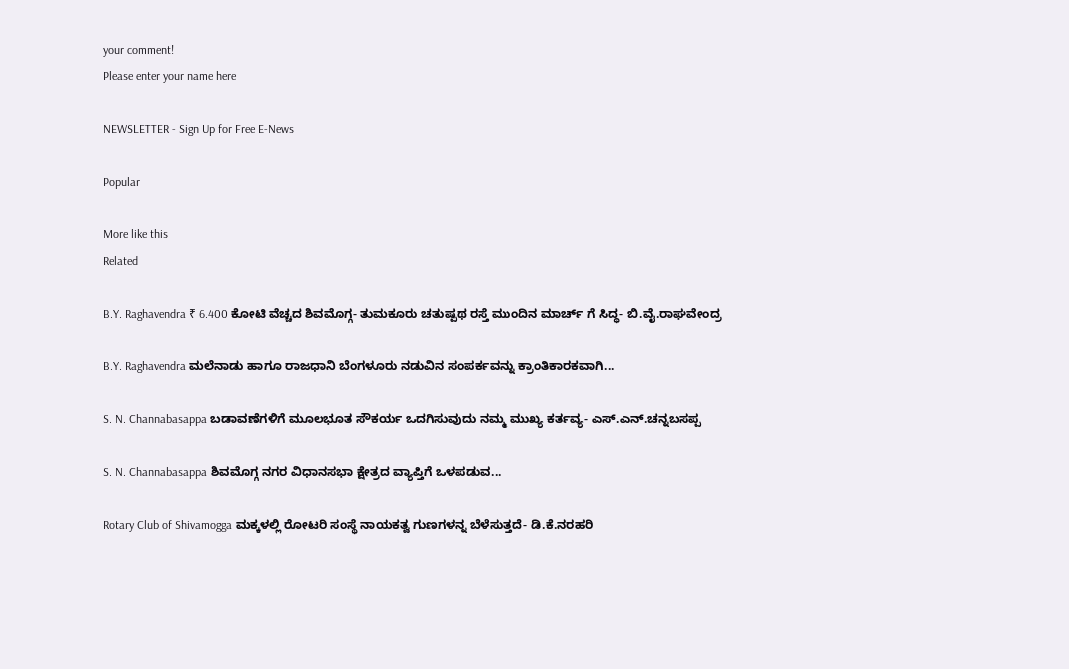your comment!
Please enter your name here

NEWSLETTER - Sign Up for Free E-News

Popular

More like this
Related

B.Y. Raghavendra ₹ 6.400 ಕೋಟಿ ವೆಚ್ಚದ ಶಿವಮೊಗ್ಗ- ತುಮಕೂರು ಚತುಷ್ಪಥ ರಸ್ತೆ ಮುಂದಿನ ಮಾರ್ಚ್ ಗೆ ಸಿದ್ಧ- ಬಿ.ವೈ.ರಾಘವೇಂದ್ರ

B.Y. Raghavendra ಮಲೆನಾಡು ಹಾಗೂ ರಾಜಧಾನಿ ಬೆಂಗಳೂರು ನಡುವಿನ ಸಂಪರ್ಕವನ್ನು ಕ್ರಾಂತಿಕಾರಕವಾಗಿ...

S. N. Channabasappa ಬಡಾವಣೆಗಳಿಗೆ ಮೂಲಭೂತ ಸೌಕರ್ಯ ಒದಗಿಸುವುದು ನಮ್ಮ ಮುಖ್ಯ ಕರ್ತವ್ಯ- ಎಸ್.ಎನ್.ಚನ್ನಬಸಪ್ಪ

S. N. Channabasappa ಶಿವಮೊಗ್ಗ ನಗರ ವಿಧಾನಸಭಾ ಕ್ಷೇತ್ರದ ವ್ಯಾಪ್ತಿಗೆ ಒಳಪಡುವ...

Rotary Club of Shivamogga ಮಕ್ಕಳಲ್ಲಿ ರೋಟರಿ ಸಂಸ್ಥೆ ನಾಯಕತ್ವ ಗುಣಗಳನ್ನ ಬೆಳೆಸುತ್ತದೆ- ಡಿ.ಕೆ.ನರಹರಿ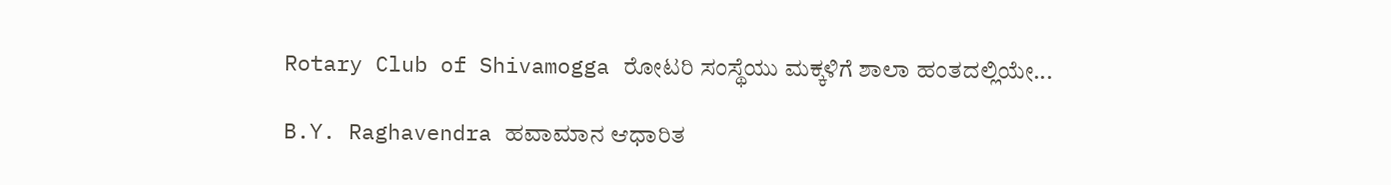Rotary Club of Shivamogga ರೋಟರಿ ಸಂಸ್ಥೆಯು ಮಕ್ಕಳಿಗೆ ಶಾಲಾ ಹಂತದಲ್ಲಿಯೇ...

B.Y. Raghavendra ಹವಾಮಾನ ಆಧಾರಿತ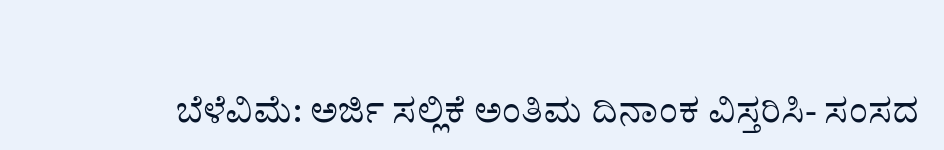ಬೆಳೆವಿಮೆ: ಅರ್ಜಿ ಸಲ್ಲಿಕೆ ಅಂತಿಮ ದಿನಾಂಕ ವಿಸ್ತರಿಸಿ- ಸಂಸದ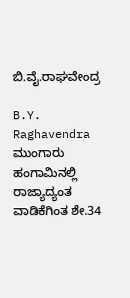ಬಿ.ವೈ‌.ರಾಘವೇಂದ್ರ

B.Y. Raghavendra ಮುಂಗಾರು ಹಂಗಾಮಿನಲ್ಲಿ ರಾಜ್ಯಾದ್ಯಂತ ವಾಡಿಕೆಗಿಂತ ಶೇ.34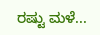ರಷ್ಟು ಮಳೆ...